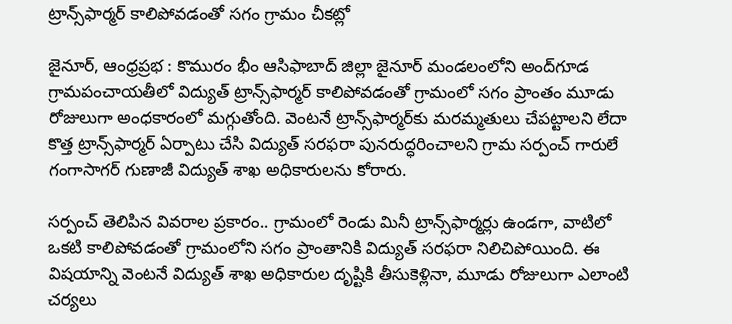ట్రాన్స్‌ఫార్మర్ కాలిపోవడంతో సగం గ్రామం చీకట్లో

జైనూర్, ఆంధ్రప్రభ : కొమురం భీం ఆసిఫాబాద్ జిల్లా జైనూర్ మండలంలోని అంద్‌గూడ గ్రామపంచాయతీలో విద్యుత్ ట్రాన్స్‌ఫార్మర్ కాలిపోవడంతో గ్రామంలో సగం ప్రాంతం మూడు రోజులుగా అంధకారంలో మగ్గుతోంది. వెంటనే ట్రాన్స్‌ఫార్మర్‌కు మరమ్మతులు చేపట్టాలని లేదా కొత్త ట్రాన్స్‌ఫార్మర్ ఏర్పాటు చేసి విద్యుత్ సరఫరా పునరుద్ధరించాలని గ్రామ సర్పంచ్ గారులే గంగాసాగర్ గుణాజీ విద్యుత్ శాఖ అధికారులను కోరారు.

సర్పంచ్ తెలిపిన వివరాల ప్రకారం.. గ్రామంలో రెండు మినీ ట్రాన్స్‌ఫార్మర్లు ఉండగా, వాటిలో ఒకటి కాలిపోవడంతో గ్రామంలోని సగం ప్రాంతానికి విద్యుత్ సరఫరా నిలిచిపోయింది. ఈ విషయాన్ని వెంటనే విద్యుత్ శాఖ అధికారుల దృష్టికి తీసుకెళ్లినా, మూడు రోజులుగా ఎలాంటి చర్యలు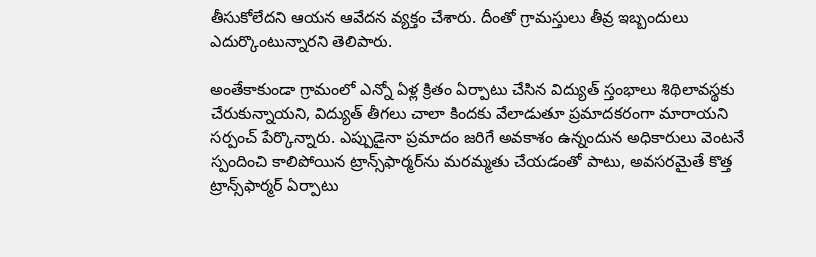తీసుకోలేదని ఆయన ఆవేదన వ్యక్తం చేశారు. దీంతో గ్రామస్తులు తీవ్ర ఇబ్బందులు ఎదుర్కొంటున్నారని తెలిపారు.

అంతేకాకుండా గ్రామంలో ఎన్నో ఏళ్ల క్రితం ఏర్పాటు చేసిన విద్యుత్ స్తంభాలు శిథిలావస్థకు చేరుకున్నాయని, విద్యుత్ తీగలు చాలా కిందకు వేలాడుతూ ప్రమాదకరంగా మారాయని సర్పంచ్ పేర్కొన్నారు. ఎప్పుడైనా ప్రమాదం జరిగే అవకాశం ఉన్నందున అధికారులు వెంటనే స్పందించి కాలిపోయిన ట్రాన్స్‌ఫార్మర్‌ను మరమ్మతు చేయడంతో పాటు, అవసరమైతే కొత్త ట్రాన్స్‌ఫార్మర్ ఏర్పాటు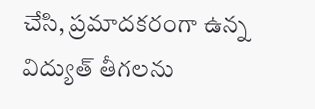చేసి, ప్రమాదకరంగా ఉన్న విద్యుత్ తీగలను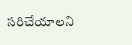సరిచేయాలని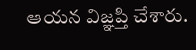ఆయన విజ్ఞప్తి చేశారు.